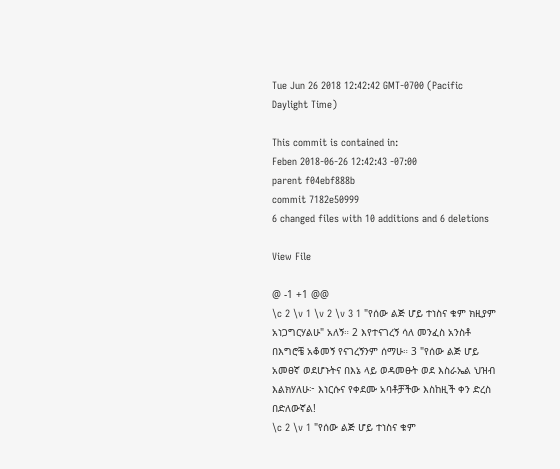Tue Jun 26 2018 12:42:42 GMT-0700 (Pacific Daylight Time)

This commit is contained in:
Feben 2018-06-26 12:42:43 -07:00
parent f04ebf888b
commit 7182e50999
6 changed files with 10 additions and 6 deletions

View File

@ -1 +1 @@
\c 2 \v 1 \v 2 \v 3 1 "የሰው ልጅ ሆይ ተነስና ቁም ክዚያም አነጋግርሃልሁ" አለኝ። 2 እየተናገረኝ ሳለ መንፈስ አንስቶ በእግሮቼ አቆመኝ የናገረኝንም ሰማሁ። 3 "የሰው ልጅ ሆይ አመፀኛ ወደሆኑትና በእኔ ላይ ወዳመፁት ወደ እስራኤል ህዝብ እልክሃለሁ፦ እነርሱና የቀደሙ አባቶቻችው እስከዚች ቀን ድረስ በድለውኛል!
\c 2 \v 1 "የሰው ልጅ ሆይ ተነስና ቁም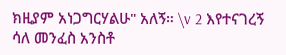ክዚያም አነጋግርሃልሁ" አለኝ። \v 2 እየተናገረኝ ሳለ መንፈስ አንስቶ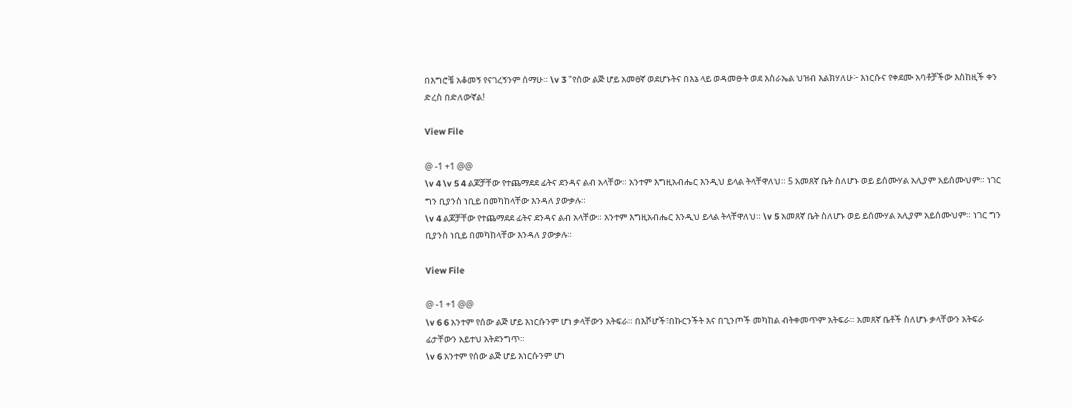በእግሮቼ አቆመኝ የናገረኝንም ሰማሁ። \v 3 "የሰው ልጅ ሆይ አመፀኛ ወደሆኑትና በእኔ ላይ ወዳመፁት ወደ እስራኤል ህዝብ እልክሃለሁ፦ እነርሱና የቀደሙ አባቶቻችው እስከዚች ቀን ድረስ በድለውኛል!

View File

@ -1 +1 @@
\v 4 \v 5 4 ልጆቻቸው የተጨማደደ ፊትና ደንዳና ልብ አላቸው። አንተም እግዚአብሔር እንዲህ ይላል ትላቸዋለህ። 5 አመጸኛ ቤት ስለሆኑ ወይ ይሰሙሃል አሊያም አይሰሙህም። ነገር ግን ቢያንስ ነቢይ በመካከላቸው እንዳለ ያውቃሉ።
\v 4 ልጆቻቸው የተጨማደደ ፊትና ደንዳና ልብ አላቸው። አንተም እግዚአብሔር እንዲህ ይላል ትላቸዋለህ። \v 5 አመጸኛ ቤት ስለሆኑ ወይ ይሰሙሃል አሊያም አይሰሙህም። ነገር ግን ቢያንስ ነቢይ በመካከላቸው እንዳለ ያውቃሉ።

View File

@ -1 +1 @@
\v 6 6 አንተም የሰው ልጅ ሆይ እነርሱንም ሆነ ቃላቸውን አትፍራ። በእሾሆች፣በኩርንችት እና በጊንጦች መካከል ብትቀመጥም አትፍራ። አመጸኛ ቤቶች ስለሆኑ ቃላቸውን አትፍራ ፊታቸውን አይተህ አትደንግጥ።
\v 6 አንተም የሰው ልጅ ሆይ እነርሱንም ሆነ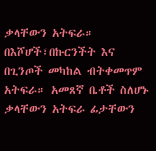ቃላቸውን አትፍራ። በእሾሆች፣በኩርንችት እና በጊንጦች መካከል ብትቀመጥም አትፍራ። አመጸኛ ቤቶች ስለሆኑ ቃላቸውን አትፍራ ፊታቸውን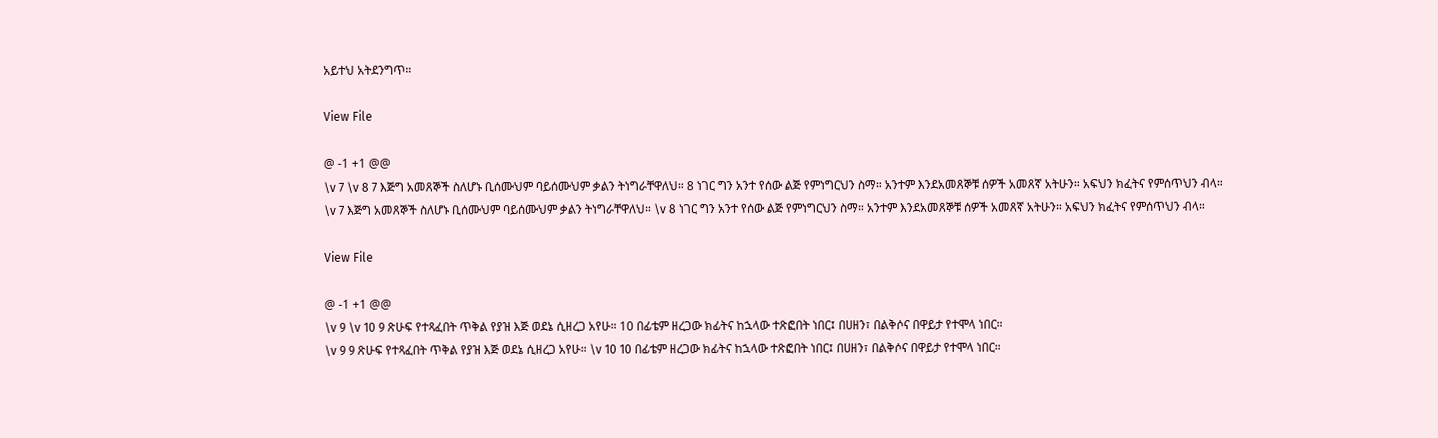አይተህ አትደንግጥ።

View File

@ -1 +1 @@
\v 7 \v 8 7 እጅግ አመጸኞች ስለሆኑ ቢሰሙህም ባይሰሙህም ቃልን ትነግራቸዋለህ። 8 ነገር ግን አንተ የሰው ልጅ የምነግርህን ስማ። አንተም እንደአመጸኞቹ ሰዎች አመጸኛ አትሁን። አፍህን ክፈትና የምሰጥህን ብላ።
\v 7 እጅግ አመጸኞች ስለሆኑ ቢሰሙህም ባይሰሙህም ቃልን ትነግራቸዋለህ። \v 8 ነገር ግን አንተ የሰው ልጅ የምነግርህን ስማ። አንተም እንደአመጸኞቹ ሰዎች አመጸኛ አትሁን። አፍህን ክፈትና የምሰጥህን ብላ።

View File

@ -1 +1 @@
\v 9 \v 10 9 ጽሁፍ የተጻፈበት ጥቅል የያዝ እጅ ወደኔ ሲዘረጋ አየሁ። 10 በፊቴም ዘረጋው ክፊትና ከኋላው ተጽፎበት ነበር፤ በሀዘን፣ በልቅሶና በዋይታ የተሞላ ነበር።
\v 9 9 ጽሁፍ የተጻፈበት ጥቅል የያዝ እጅ ወደኔ ሲዘረጋ አየሁ። \v 10 10 በፊቴም ዘረጋው ክፊትና ከኋላው ተጽፎበት ነበር፤ በሀዘን፣ በልቅሶና በዋይታ የተሞላ ነበር።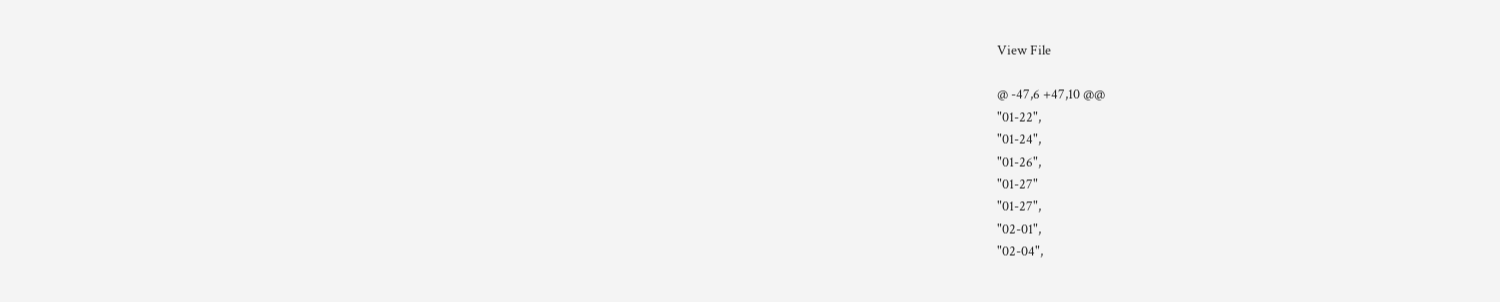View File

@ -47,6 +47,10 @@
"01-22",
"01-24",
"01-26",
"01-27"
"01-27",
"02-01",
"02-04",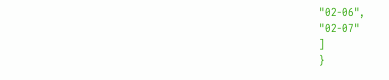"02-06",
"02-07"
]
}